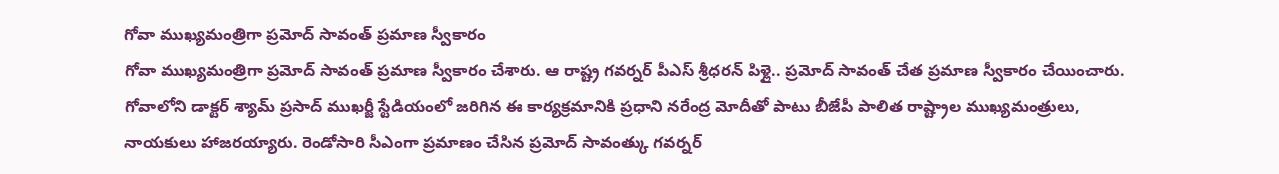గోవా ముఖ్యమంత్రిగా ప్రమోద్ సావంత్ ప్రమాణ స్వీకారం
గోవా ముఖ్యమంత్రిగా ప్రమోద్ సావంత్ ప్రమాణ స్వీకారం చేశారు. ఆ రాష్ట్ర గవర్నర్ పీఎస్ శ్రీధరన్ పిళ్లై.. ప్రమోద్ సావంత్ చేత ప్రమాణ స్వీకారం చేయించారు. గోవాలోని డాక్టర్ శ్యామ్ ప్రసాద్ ముఖర్జీ స్టేడియంలో జరిగిన ఈ కార్యక్రమానికి ప్రధాని నరేంద్ర మోదీతో పాటు బీజేపీ పాలిత రాష్ట్రాల ముఖ్యమంత్రులు, నాయకులు హాజరయ్యారు. రెండోసారి సీఎంగా ప్రమాణం చేసిన ప్రమోద్ సావంత్కు గవర్నర్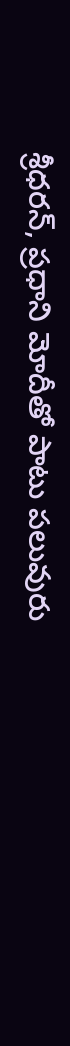శ్రీధరన్, ప్రధాని మోదీతో పాటు పలువురు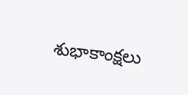శుభాకాంక్షలు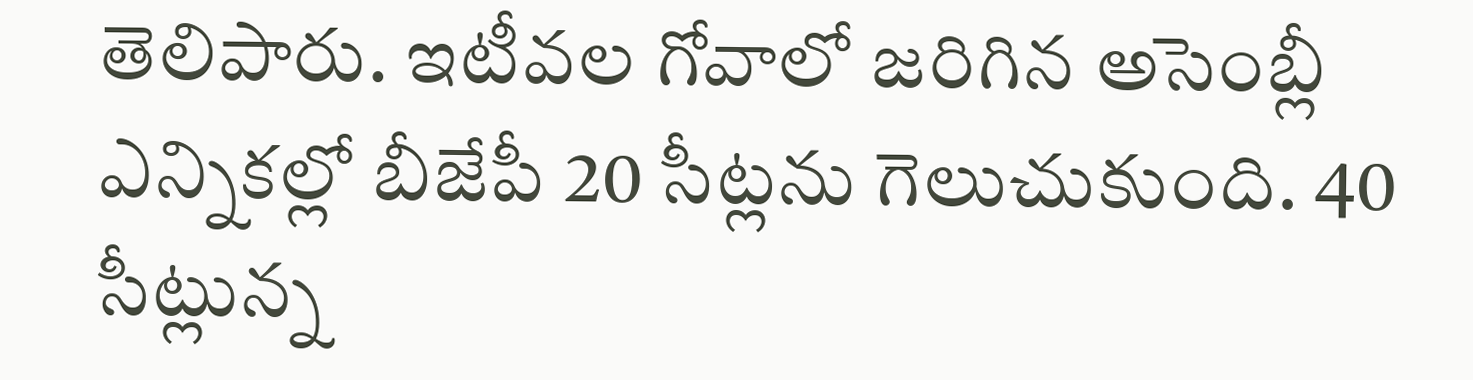తెలిపారు. ఇటీవల గోవాలో జరిగిన అసెంబ్లీ ఎన్నికల్లో బీజేపీ 20 సీట్లను గెలుచుకుంది. 40 సీట్లున్న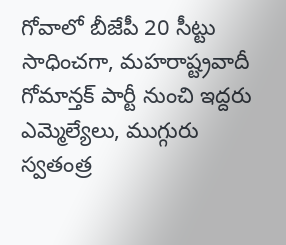గోవాలో బీజేపీ 20 సీట్టు సాధించగా, మహరాష్ట్రవాదీ గోమాన్తక్ పార్టీ నుంచి ఇద్దరు ఎమ్మెల్యేలు, ముగ్గురు స్వతంత్ర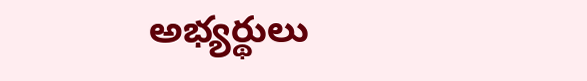అభ్యర్థులు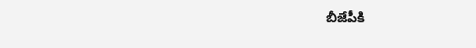బీజేపీకి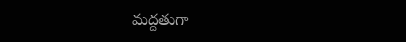మద్దతుగా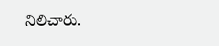నిలిచారు.